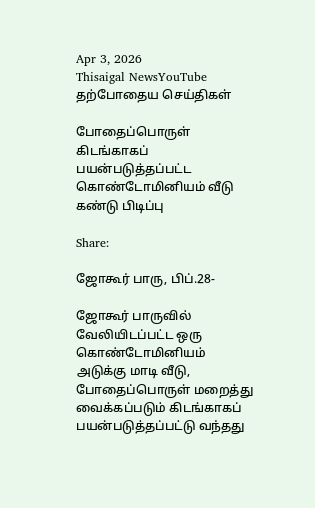Apr 3, 2026
Thisaigal NewsYouTube
தற்போதைய செய்திகள்

போதைப்பொருள் கிடங்காகப் பயன்படுத்தப்பட்ட கொண்டோமினியம் வீடு கண்டு பிடிப்பு

Share:

ஜோகூர் பாரு, பிப்.28-

ஜோகூர் பாருவில் வேலியிடப்பட்ட ஒரு கொண்டோமினியம் அடுக்கு மாடி வீடு, போதைப்பொருள் மறைத்து வைக்கப்படும் கிடங்காகப் பயன்படுத்தப்பட்டு வந்தது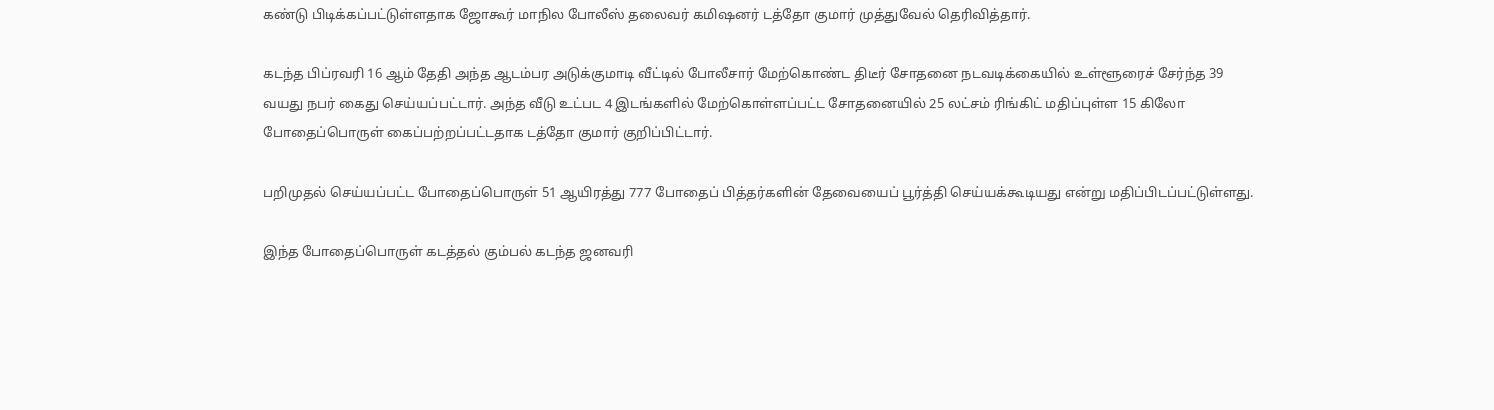கண்டு பிடிக்கப்பட்டுள்ளதாக ஜோகூர் மாநில போலீஸ் தலைவர் கமிஷனர் டத்தோ குமார் முத்துவேல் தெரிவித்தார்.

கடந்த பிப்ரவரி 16 ஆம் தேதி அந்த ஆடம்பர அடுக்குமாடி வீட்டில் போலீசார் மேற்கொண்ட திடீர் சோதனை நடவடிக்கையில் உள்ளூரைச் சேர்ந்த 39 வயது நபர் கைது செய்யப்பட்டார். அந்த வீடு உட்பட 4 இடங்களில் மேற்கொள்ளப்பட்ட சோதனையில் 25 லட்சம் ரிங்கிட் மதிப்புள்ள 15 கிலோ போதைப்பொருள் கைப்பற்றப்பட்டதாக டத்தோ குமார் குறிப்பிட்டார்.

பறிமுதல் செய்யப்பட்ட போதைப்பொருள் 51 ஆயிரத்து 777 போதைப் பித்தர்களின் தேவையைப் பூர்த்தி செய்யக்கூடியது என்று மதிப்பிடப்பட்டுள்ளது.

இந்த போதைப்பொருள் கடத்தல் கும்பல் கடந்த ஜனவரி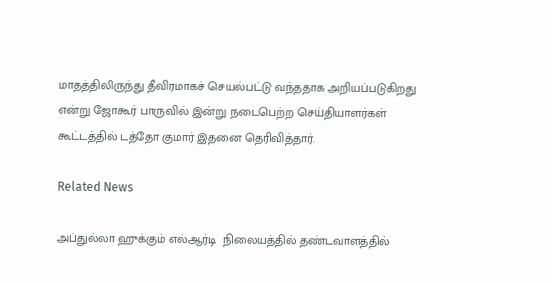மாதத்திலிருந்து தீவிரமாகச் செயல்பட்டு வந்ததாக அறியப்படுகிறது என்று ஜோகூர் பாருவில் இன்று நடைபெற்ற செய்தியாளர்கள் கூட்டத்தில் டத்தோ குமார் இதனை தெரிவித்தார்.

Related News

அப்துல்லா ஹுக்கும் எல்ஆர்டி  நிலையத்தில் தண்டவாளத்தில்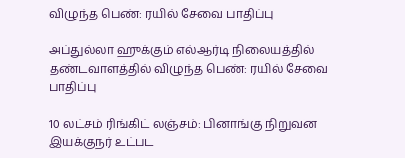விழுந்த பெண்: ரயில் சேவை பாதிப்பு

அப்துல்லா ஹுக்கும் எல்ஆர்டி நிலையத்தில் தண்டவாளத்தில் விழுந்த பெண்: ரயில் சேவை பாதிப்பு

10 லட்சம் ரிங்கிட் லஞ்சம்: பினாங்கு நிறுவன இயக்குநர் உட்பட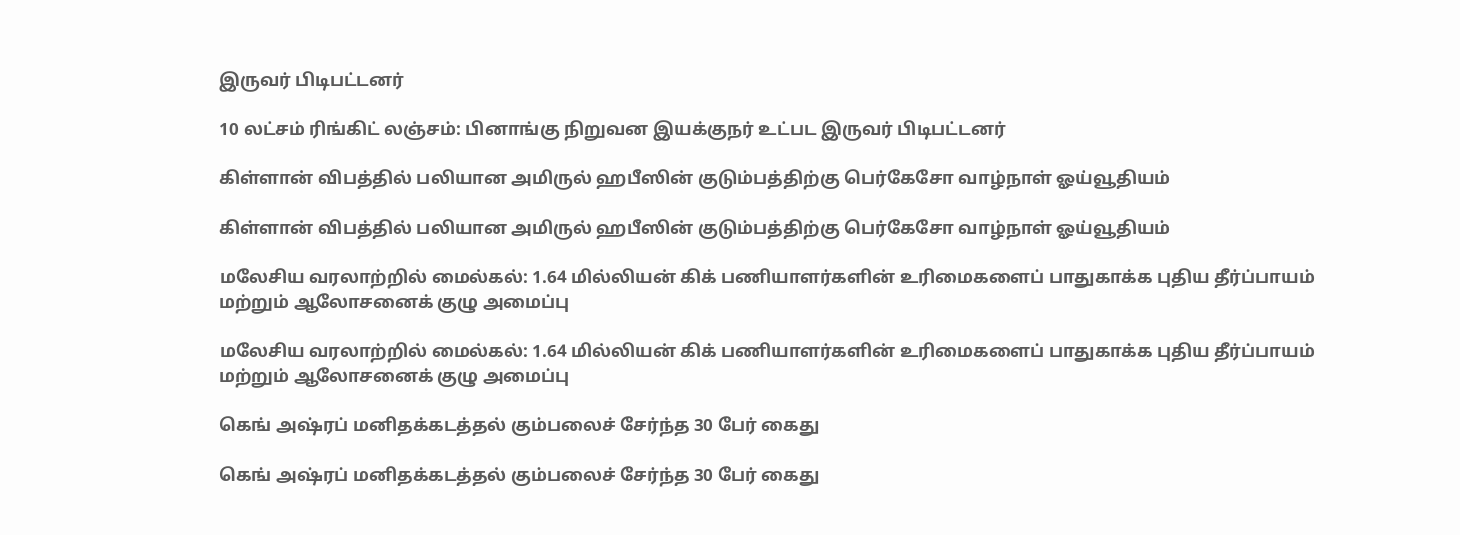இருவர் பிடிபட்டனர்

10 லட்சம் ரிங்கிட் லஞ்சம்: பினாங்கு நிறுவன இயக்குநர் உட்பட இருவர் பிடிபட்டனர்

கிள்ளான் விபத்தில் பலியான அமிருல் ஹபீஸின் குடும்பத்திற்கு பெர்கேசோ வாழ்நாள் ஓய்வூதியம்

கிள்ளான் விபத்தில் பலியான அமிருல் ஹபீஸின் குடும்பத்திற்கு பெர்கேசோ வாழ்நாள் ஓய்வூதியம்

மலேசிய வரலாற்றில் மைல்கல்: 1.64 மில்லியன் கிக் பணியாளர்களின் உரிமைகளைப் பாதுகாக்க புதிய தீர்ப்பாயம் மற்றும் ஆலோசனைக் குழு அமைப்பு

மலேசிய வரலாற்றில் மைல்கல்: 1.64 மில்லியன் கிக் பணியாளர்களின் உரிமைகளைப் பாதுகாக்க புதிய தீர்ப்பாயம் மற்றும் ஆலோசனைக் குழு அமைப்பு

கெங் அஷ்ரப் மனிதக்கடத்தல் கும்பலைச் சேர்ந்த 30 பேர் கைது

கெங் அஷ்ரப் மனிதக்கடத்தல் கும்பலைச் சேர்ந்த 30 பேர் கைது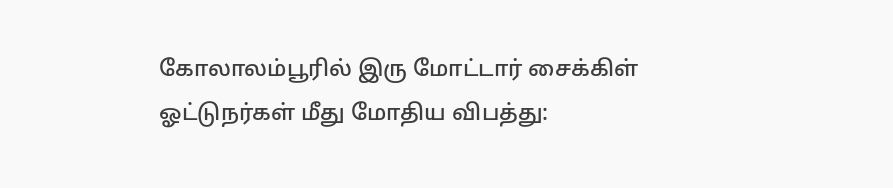கோலாலம்பூரில் இரு மோட்டார் சைக்கிள் ஓட்டுநர்கள் மீது மோதிய விபத்து: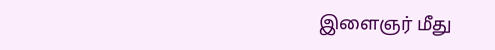இளைஞர் மீது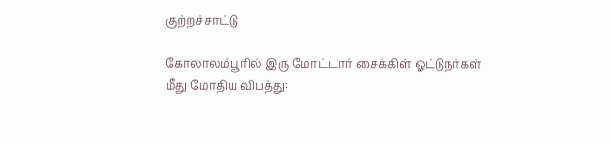குற்றச்சாட்டு

கோலாலம்பூரில் இரு மோட்டார் சைக்கிள் ஓட்டுநர்கள் மீது மோதிய விபத்து: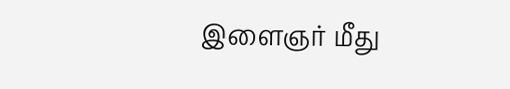இளைஞர் மீது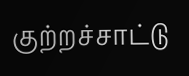குற்றச்சாட்டு